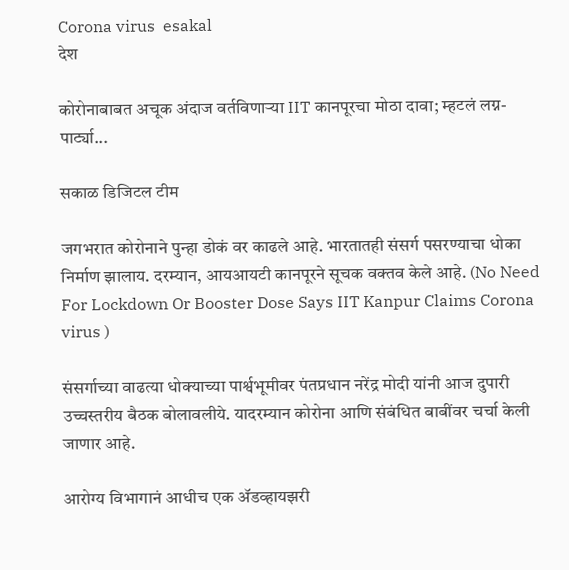Corona virus  esakal
देश

कोरोनाबाबत अचूक अंदाज वर्तविणाऱ्या IIT कानपूरचा मोठा दावा; म्हटलं लग्न-पार्ट्या...

सकाळ डिजिटल टीम

जगभरात कोरोनाने पुन्हा डोकं वर काढले आहे. भारतातही संसर्ग पसरण्याचा धोका निर्माण झालाय. दरम्यान, आयआयटी कानपूरने सूचक वक्तव केले आहे. (No Need For Lockdown Or Booster Dose Says IIT Kanpur Claims Corona virus )

संसर्गाच्या वाढत्या धोक्याच्या पार्श्वभूमीवर पंतप्रधान नरेंद्र मोदी यांनी आज दुपारी उच्चस्तरीय बैठक बोलावलीये. यादरम्यान कोरोना आणि संबंधित बाबींवर चर्चा केली जाणार आहे.

आरोग्य विभागानं आधीच एक ॲडव्हायझरी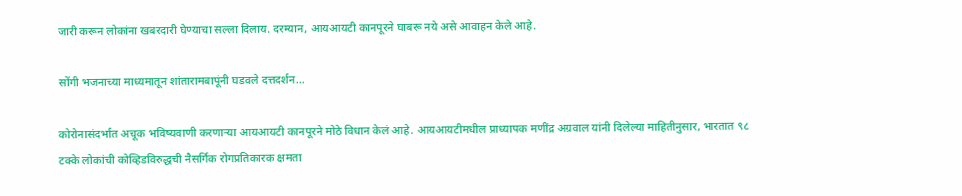जारी करून लोकांना खबरदारी घेण्याचा सल्ला दिलाय. दरम्यान, आयआयटी कानपूरने घाबरू नये असे आवाहन केले आहे.

सोंगी भजनाच्या माध्यमातून शांतारामबापूंनी घडवले दत्तदर्शन...

कोरोनासंदर्भात अचूक भविष्यवाणी करणाऱ्या आयआयटी कानपूरने मोठे विधान केलं आहे. आयआयटीमधील प्राध्यापक मणींद्र अग्रवाल यांनी दिलेल्या माहितीनुसार, भारतात ९८ टक्के लोकांची कोव्हिडविरुद्धची नैसर्गिक रोगप्रतिकारक क्षमता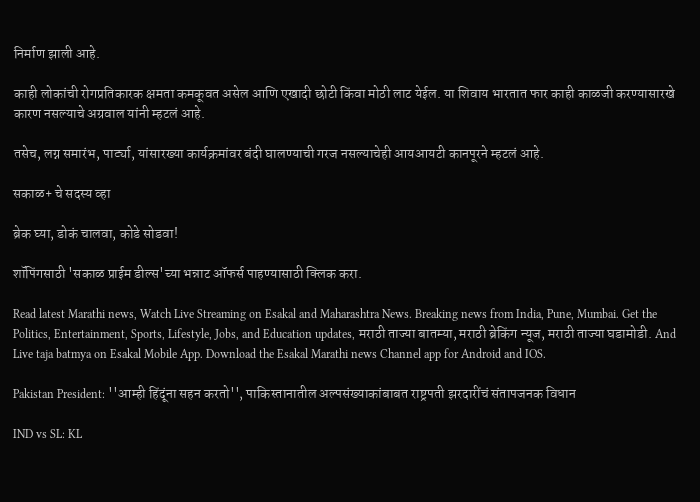निर्माण झाली आहे.

काही लोकांची रोगप्रतिकारक क्षमता कमकूवत असेल आणि एखादी छोटी किंवा मोठी लाट येईल. या शिवाय भारतात फार काही काळजी करण्यासारखे कारण नसल्याचे अग्रवाल यांनी म्हटलं आहे.

तसेच, लग्न समारंभ, पार्ट्या, यांसारख्या कार्यक्रमांवर बंदी घालण्याची गरज नसल्याचेही आयआयटी कानपूरने म्हटलं आहे.

सकाळ+ चे सदस्य व्हा

ब्रेक घ्या, डोकं चालवा, कोडे सोडवा!

शॉपिंगसाठी 'सकाळ प्राईम डील्स'च्या भन्नाट ऑफर्स पाहण्यासाठी क्लिक करा.

Read latest Marathi news, Watch Live Streaming on Esakal and Maharashtra News. Breaking news from India, Pune, Mumbai. Get the Politics, Entertainment, Sports, Lifestyle, Jobs, and Education updates, मराठी ताज्या बातम्या, मराठी ब्रेकिंग न्यूज, मराठी ताज्या घडामोडी. And Live taja batmya on Esakal Mobile App. Download the Esakal Marathi news Channel app for Android and IOS.

Pakistan President: ''आम्ही हिंदूंना सहन करतो'', पाकिस्तानातील अल्पसंख्याकांबाबत राष्ट्रपती झरदारींचं संतापजनक विधान

IND vs SL: KL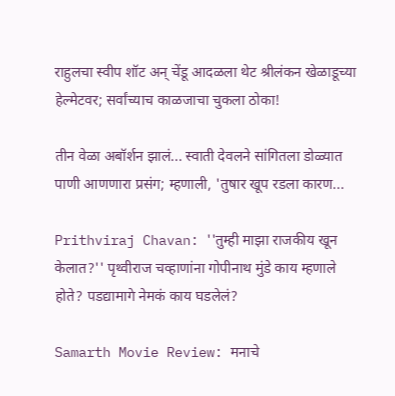राहुलचा स्वीप शॉट अन् चेंडू आदळला थेट श्रीलंकन खेळाडूच्या हेल्मेटवर; सर्वांच्याच काळजाचा चुकला ठोका!

तीन वेळा अबॉर्शन झालं... स्वाती देवलने सांगितला डोळ्यात पाणी आणणारा प्रसंग; म्हणाली, 'तुषार खूप रडला कारण...

Prithviraj Chavan: ''तुम्ही माझा राजकीय खून केलात?'' पृथ्वीराज चव्हाणांना गोपीनाथ मुंडे काय म्हणाले होते? पडद्यामागे नेमकं काय घडलेलं?

Samarth Movie Review: मनाचे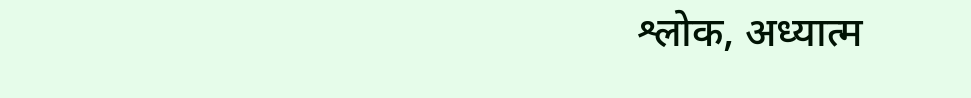श्लोक, अध्यात्म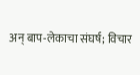अन् बाप-लेकाचा संघर्ष; विचार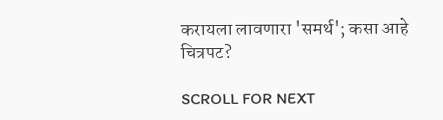करायला लावणारा 'समर्थ'; कसा आहे चित्रपट?

SCROLL FOR NEXT